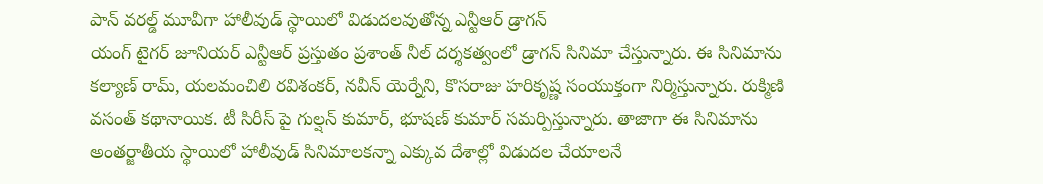పాన్ వరల్డ్ మూవీగా హాలీవుడ్ స్థాయిలో విడుదలవుతోన్న ఎన్టీఆర్ డ్రాగన్
యంగ్ టైగర్ జూనియర్ ఎన్టీఆర్ ప్రస్తుతం ప్రశాంత్ నీల్ దర్శకత్వంలో డ్రాగన్ సినిమా చేస్తున్నారు. ఈ సినిమాను కల్యాణ్ రామ్, యలమంచిలి రవిశంకర్, నవీన్ యెర్నేని, కొసరాజు హరికృష్ణ సంయుక్తంగా నిర్మిస్తున్నారు. రుక్మిణి వసంత్ కథానాయిక. టీ సిరీస్ పై గుల్షన్ కుమార్, భూషణ్ కుమార్ సమర్పిస్తున్నారు. తాజాగా ఈ సినిమాను అంతర్జాతీయ స్థాయిలో హాలీవుడ్ సినిమాలకన్నా ఎక్కువ దేశాల్లో విడుదల చేయాలనే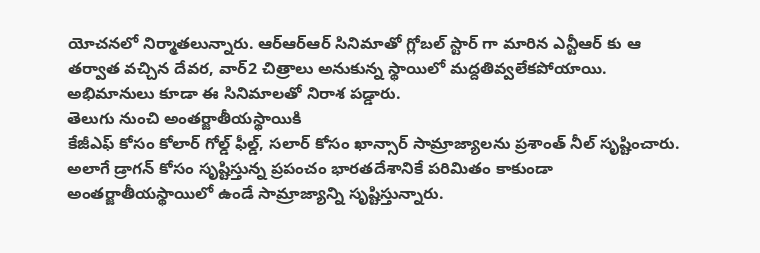యోచనలో నిర్మాతలున్నారు. ఆర్ఆర్ఆర్ సినిమాతో గ్లోబల్ స్టార్ గా మారిన ఎన్టీఆర్ కు ఆ తర్వాత వచ్చిన దేవర, వార్2 చిత్రాలు అనుకున్న స్థాయిలో మద్దతివ్వలేకపోయాయి. అభిమానులు కూడా ఈ సినిమాలతో నిరాశ పడ్డారు.
తెలుగు నుంచి అంతర్జాతీయస్థాయికి
కేజీఎఫ్ కోసం కోలార్ గోల్డ్ ఫీల్డ్, సలార్ కోసం ఖాన్సార్ సామ్రాజ్యాలను ప్రశాంత్ నీల్ సృష్టించారు. అలాగే డ్రాగన్ కోసం సృష్టిస్తున్న ప్రపంచం భారతదేశానికే పరిమితం కాకుండా అంతర్జాతీయస్థాయిలో ఉండే సామ్రాజ్యాన్ని సృష్టిస్తున్నారు.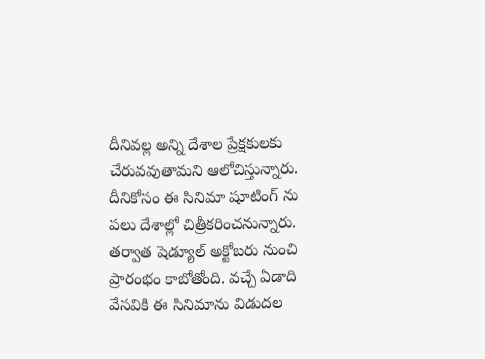దీనివల్ల అన్ని దేశాల ప్రేక్షకులకు చేరువవుతామని ఆలోచిస్తున్నారు. దీనికోసం ఈ సినిమా షూటింగ్ ను పలు దేశాల్లో చిత్రీకరించనున్నారు. తర్వాత షెడ్యూల్ అక్టోబరు నుంచి ప్రారంభం కాబోతోంది. వచ్చే ఏడాది వేసవికి ఈ సినిమాను విడుదల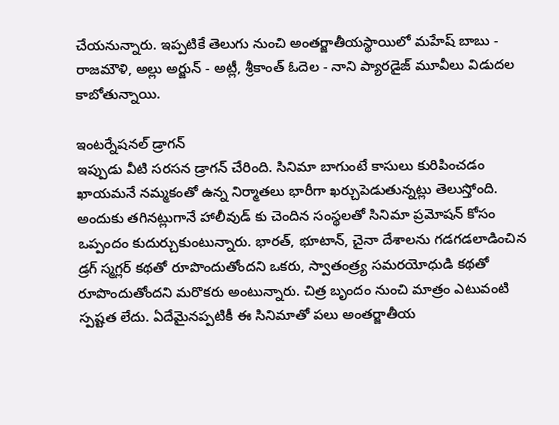చేయనున్నారు. ఇప్పటికే తెలుగు నుంచి అంతర్జాతీయస్థాయిలో మహేష్ బాబు - రాజమౌళి, అల్లు అర్జున్ - అట్లీ, శ్రీకాంత్ ఓదెల - నాని ప్యారడైజ్ మూవీలు విడుదల కాబోతున్నాయి.

ఇంటర్నేషనల్ డ్రాగన్
ఇప్పుడు వీటి సరసన డ్రాగన్ చేరింది. సినిమా బాగుంటే కాసులు కురిపించడం ఖాయమనే నమ్మకంతో ఉన్న నిర్మాతలు భారీగా ఖర్చుపెడుతున్నట్లు తెలుస్తోంది. అందుకు తగినట్లుగానే హాలీవుడ్ కు చెందిన సంస్థలతో సినిమా ప్రమోషన్ కోసం ఒప్పందం కుదుర్చుకుంటున్నారు. భారత్, భూటాన్, చైనా దేశాలను గడగడలాడించిన డ్రగ్ స్మగ్లర్ కథతో రూపొందుతోందని ఒకరు, స్వాతంత్ర్య సమరయోధుడి కథతో రూపొందుతోందని మరొకరు అంటున్నారు. చిత్ర బృందం నుంచి మాత్రం ఎటువంటి స్పష్టత లేదు. ఏదేమైనప్పటికీ ఈ సినిమాతో పలు అంతర్జాతీయ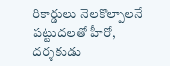రికార్డులు నెలకొల్పాలనే పట్టుదలతో హీరో, దర్శకుడు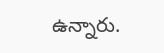ఉన్నారు.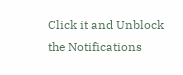Click it and Unblock the Notifications